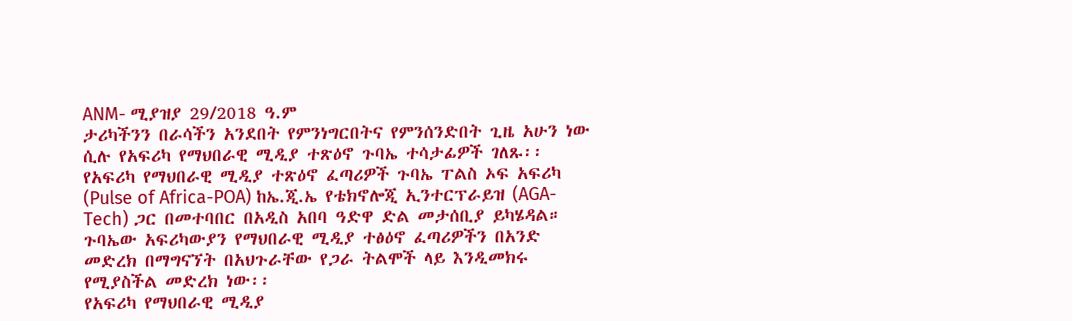ANM- ሚያዝያ 29/2018 ዓ.ም
ታሪካችንን በራሳችን አንደበት የምንነግርበትና የምንሰንድበት ጊዜ አሁን ነው ሲሉ የአፍሪካ የማህበራዊ ሚዲያ ተጽዕኖ ጉባኤ ተሳታፊዎች ገለጹ፡፡
የአፍሪካ የማህበራዊ ሚዲያ ተጽዕኖ ፈጣሪዎች ጉባኤ ፐልስ ኦፍ አፍሪካ (Pulse of Africa-POA) ከኤ.ጂ.ኤ የቴክኖሎጂ ኢንተርፕራይዝ (AGA-Tech) ጋር በመተባበር በአዲስ አበባ ዓድዋ ድል መታሰቢያ ይካሄዳል።
ጉባኤው አፍሪካውያን የማህበራዊ ሚዲያ ተፅዕኖ ፈጣሪዎችን በአንድ መድረክ በማግናኘት በአህጉራቸው የጋራ ትልሞች ላይ እንዲመክሩ የሚያስችል መድረክ ነው፡፡
የአፍሪካ የማህበራዊ ሚዲያ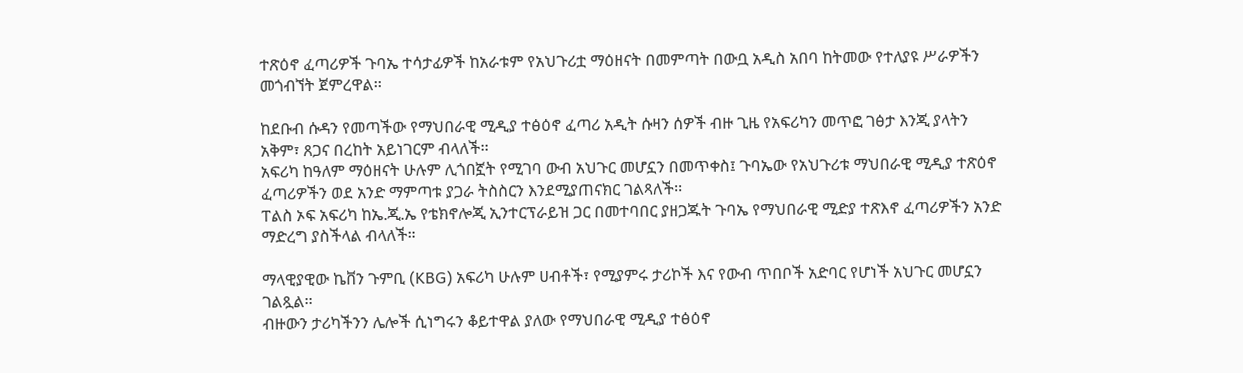ተጽዕኖ ፈጣሪዎች ጉባኤ ተሳታፊዎች ከአራቱም የአህጉሪቷ ማዕዘናት በመምጣት በውቧ አዲስ አበባ ከትመው የተለያዩ ሥራዎችን መጎብኘት ጀምረዋል፡፡

ከደቡብ ሱዳን የመጣችው የማህበራዊ ሚዲያ ተፅዕኖ ፈጣሪ አዲት ሱዛን ሰዎች ብዙ ጊዜ የአፍሪካን መጥፎ ገፅታ እንጂ ያላትን አቅም፣ ጸጋና በረከት አይነገርም ብላለች፡፡
አፍሪካ ከዓለም ማዕዘናት ሁሉም ሊጎበኟት የሚገባ ውብ አህጉር መሆኗን በመጥቀስ፤ ጉባኤው የአህጉሪቱ ማህበራዊ ሚዲያ ተጽዕኖ ፈጣሪዎችን ወደ አንድ ማምጣቱ ያጋራ ትስስርን እንደሚያጠናክር ገልጻለች፡፡
ፐልስ ኦፍ አፍሪካ ከኤ.ጂ.ኤ የቴክኖሎጂ ኢንተርፕራይዝ ጋር በመተባበር ያዘጋጁት ጉባኤ የማህበራዊ ሚድያ ተጽእኖ ፈጣሪዎችን አንድ ማድረግ ያስችላል ብላለች።

ማላዊያዊው ኬቨን ጉምቢ (KBG) አፍሪካ ሁሉም ሀብቶች፣ የሚያምሩ ታሪኮች እና የውብ ጥበቦች አድባር የሆነች አህጉር መሆኗን ገልጿል፡፡
ብዙውን ታሪካችንን ሌሎች ሲነግሩን ቆይተዋል ያለው የማህበራዊ ሚዲያ ተፅዕኖ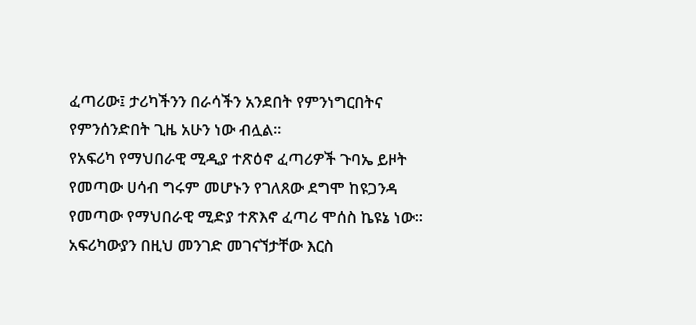ፈጣሪው፤ ታሪካችንን በራሳችን አንደበት የምንነግርበትና የምንሰንድበት ጊዜ አሁን ነው ብሏል፡፡
የአፍሪካ የማህበራዊ ሚዲያ ተጽዕኖ ፈጣሪዎች ጉባኤ ይዞት የመጣው ሀሳብ ግሩም መሆኑን የገለጸው ደግሞ ከዩጋንዳ የመጣው የማህበራዊ ሚድያ ተጽእኖ ፈጣሪ ሞሰስ ኬዩኔ ነው።
አፍሪካውያን በዚህ መንገድ መገናኘታቸው እርስ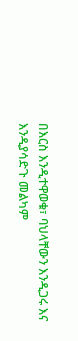በእርስ እንዲተዋወቁ፣ ባህላቸውን እንዲጋሩ እና እንዲያሳድጉ መልካም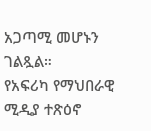አጋጣሚ መሆኑን ገልጿል።
የአፍሪካ የማህበራዊ ሚዲያ ተጽዕኖ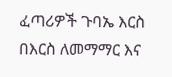ፈጣሪዎች ጉባኤ እርስ በእርስ ለመማማር እና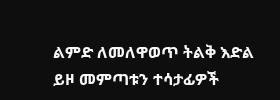ልምድ ለመለዋወጥ ትልቅ እድል ይዞ መምጣቱን ተሳታፊዎች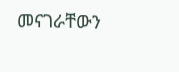መናገራቸውን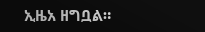ኢዜአ ዘግቧል።